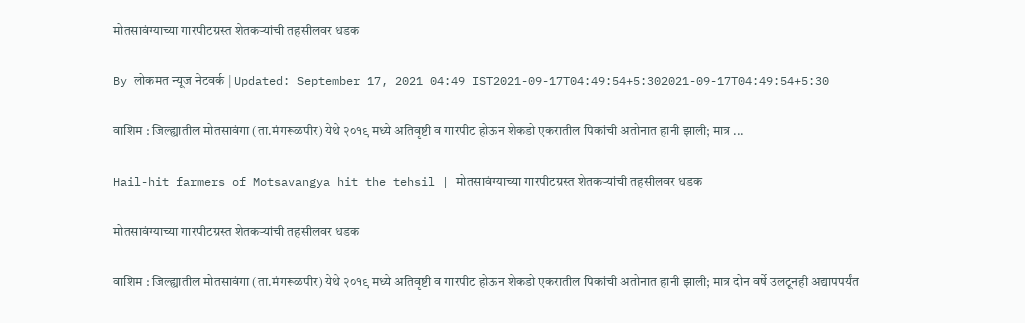मोतसावंग्याच्या गारपीटग्रस्त शेतकऱ्यांची तहसीलवर धडक

By लोकमत न्यूज नेटवर्क | Updated: September 17, 2021 04:49 IST2021-09-17T04:49:54+5:302021-09-17T04:49:54+5:30

वाशिम : जिल्ह्यातील मोतसावंगा (ता.मंगरूळपीर) येथे २०१९ मध्ये अतिवृष्टी व गारपीट होऊन शेकडो एकरातील पिकांची अतोनात हानी झाली; मात्र ...

Hail-hit farmers of Motsavangya hit the tehsil | मोतसावंग्याच्या गारपीटग्रस्त शेतकऱ्यांची तहसीलवर धडक

मोतसावंग्याच्या गारपीटग्रस्त शेतकऱ्यांची तहसीलवर धडक

वाशिम : जिल्ह्यातील मोतसावंगा (ता.मंगरूळपीर) येथे २०१९ मध्ये अतिवृष्टी व गारपीट होऊन शेकडो एकरातील पिकांची अतोनात हानी झाली; मात्र दोन वर्षे उलटूनही अद्यापपर्यंत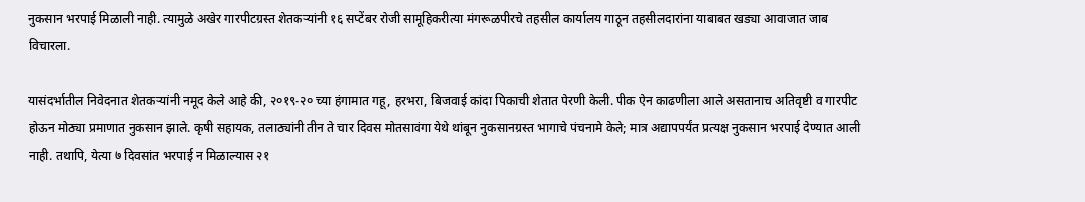नुकसान भरपाई मिळाली नाही. त्यामुळे अखेर गारपीटग्रस्त शेतकऱ्यांनी १६ सप्टेंबर रोजी सामूहिकरीत्या मंगरूळपीरचे तहसील कार्यालय गाठून तहसीलदारांना याबाबत खड्या आवाजात जाब विचारला.

यासंदर्भातील निवेदनात शेतकऱ्यांनी नमूद केले आहे की, २०१९-२० च्या हंगामात गहू, हरभरा, बिजवाई कांदा पिकाची शेतात पेरणी केली. पीक ऐन काढणीला आले असतानाच अतिवृष्टी व गारपीट होऊन मोठ्या प्रमाणात नुकसान झाले. कृषी सहायक, तलाठ्यांनी तीन ते चार दिवस मोतसावंगा येथे थांबून नुकसानग्रस्त भागाचे पंचनामे केले; मात्र अद्यापपर्यंत प्रत्यक्ष नुकसान भरपाई देण्यात आली नाही. तथापि, येत्या ७ दिवसांत भरपाई न मिळाल्यास २१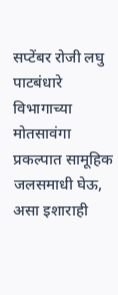सप्टेंबर रोजी लघु पाटबंधारे विभागाच्या मोतसावंगा प्रकल्पात सामूहिक जलसमाधी घेऊ, असा इशाराही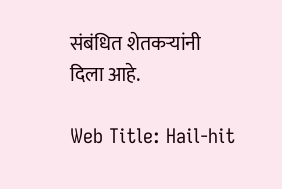संबंधित शेतकऱ्यांनी दिला आहे.

Web Title: Hail-hit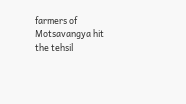farmers of Motsavangya hit the tehsil